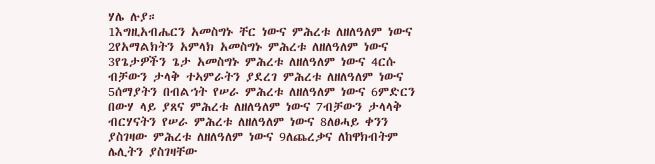ሃሌ ሉያ።
1እግዚአብሔርን አመስግኑ ቸር ነውና ምሕረቱ ለዘለዓለም ነውና 2የአማልክትን አምላክ አመስግኑ ምሕረቱ ለዘለዓለም ነውና 3የጌታዎችን ጌታ አመስግኑ ምሕረቱ ለዘለዓለም ነውና 4ርሱ ብቻውን ታላቅ ተኣምራትን ያደረገ ምሕረቱ ለዘለዓለም ነውና 5ሰማያትን በብልኀት የሠራ ምሕረቱ ለዘለዓለም ነውና 6ምድርን በውሃ ላይ ያጸና ምሕረቱ ለዘለዓለም ነውና 7ብቻውን ታላላቅ ብርሃናትን የሠራ ምሕረቱ ለዘለዓለም ነውና 8ለፀሓይ ቀንን ያስገዛው ምሕረቱ ለዘለዓለም ነውና 9ለጨረቃና ለከዋክብትም ሌሊትን ያስገዛቸው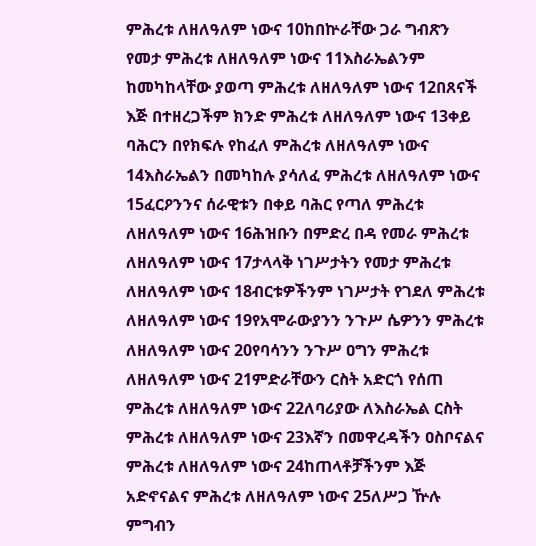ምሕረቱ ለዘለዓለም ነውና 10ከበኵራቸው ጋራ ግብጽን የመታ ምሕረቱ ለዘለዓለም ነውና 11እስራኤልንም ከመካከላቸው ያወጣ ምሕረቱ ለዘለዓለም ነውና 12በጸናች እጅ በተዘረጋችም ክንድ ምሕረቱ ለዘለዓለም ነውና 13ቀይ ባሕርን በየክፍሉ የከፈለ ምሕረቱ ለዘለዓለም ነውና 14እስራኤልን በመካከሉ ያሳለፈ ምሕረቱ ለዘለዓለም ነውና 15ፈርዖንንና ሰራዊቱን በቀይ ባሕር የጣለ ምሕረቱ ለዘለዓለም ነውና 16ሕዝቡን በምድረ በዳ የመራ ምሕረቱ ለዘለዓለም ነውና 17ታላላቅ ነገሥታትን የመታ ምሕረቱ ለዘለዓለም ነውና 18ብርቱዎችንም ነገሥታት የገደለ ምሕረቱ ለዘለዓለም ነውና 19የአሞራውያንን ንጉሥ ሴዎንን ምሕረቱ ለዘለዓለም ነውና 20የባሳንን ንጉሥ ዐግን ምሕረቱ ለዘለዓለም ነውና 21ምድራቸውን ርስት አድርጎ የሰጠ ምሕረቱ ለዘለዓለም ነውና 22ለባሪያው ለእስራኤል ርስት ምሕረቱ ለዘለዓለም ነውና 23እኛን በመዋረዳችን ዐስቦናልና ምሕረቱ ለዘለዓለም ነውና 24ከጠላቶቻችንም እጅ አድኖናልና ምሕረቱ ለዘለዓለም ነውና 25ለሥጋ ዅሉ ምግብን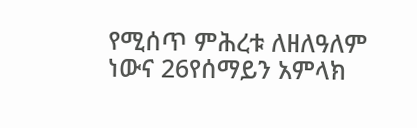የሚሰጥ ምሕረቱ ለዘለዓለም ነውና 26የሰማይን አምላክ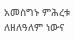አመስግኑ ምሕረቱ ለዘለዓለም ነውና